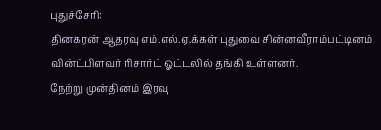புதுச்சேரி:
தினகரன் ஆதரவு எம்.எல்.ஏ.க்கள் புதுவை சின்னவீராம்பட்டினம் வின்ட்பிளவர் ரிசார்ட் ஓட்டலில் தங்கி உள்ளனர்.
நேற்று முன்தினம் இரவு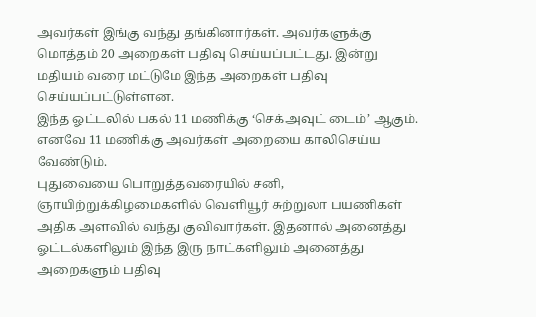அவர்கள் இங்கு வந்து தங்கினார்கள். அவர்களுக்கு மொத்தம் 20 அறைகள் பதிவு செய்யப்பட்டது. இன்று மதியம் வரை மட்டுமே இந்த அறைகள் பதிவு செய்யப்பட்டுள்ளன.
இந்த ஓட்டலில் பகல் 11 மணிக்கு ‘செக்அவுட் டைம்’ ஆகும். எனவே 11 மணிக்கு அவர்கள் அறையை காலிசெய்ய வேண்டும்.
புதுவையை பொறுத்தவரையில் சனி, ஞாயிற்றுக்கிழமைகளில் வெளியூர் சுற்றுலா பயணிகள் அதிக அளவில் வந்து குவிவார்கள். இதனால் அனைத்து ஓட்டல்களிலும் இந்த இரு நாட்களிலும் அனைத்து அறைகளும் பதிவு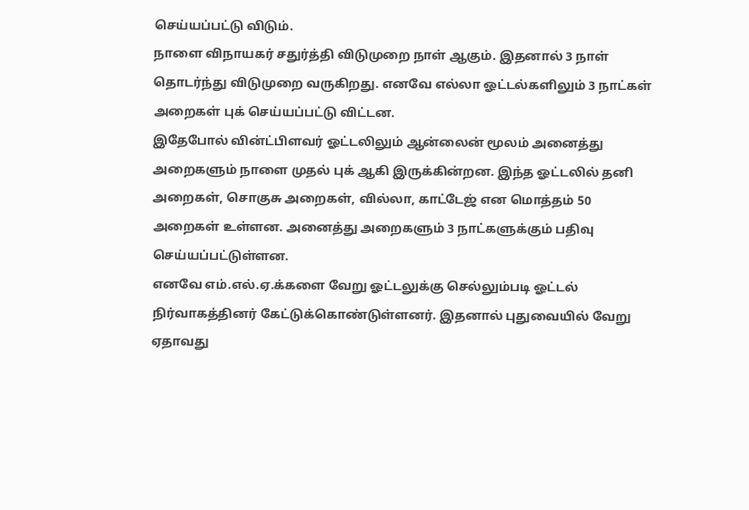செய்யப்பட்டு விடும்.
நாளை விநாயகர் சதுர்த்தி விடுமுறை நாள் ஆகும். இதனால் 3 நாள் தொடர்ந்து விடுமுறை வருகிறது. எனவே எல்லா ஓட்டல்களிலும் 3 நாட்கள் அறைகள் புக் செய்யப்பட்டு விட்டன.
இதேபோல் வின்ட்பிளவர் ஓட்டலிலும் ஆன்லைன் மூலம் அனைத்து அறைகளும் நாளை முதல் புக் ஆகி இருக்கின்றன. இந்த ஓட்டலில் தனி அறைகள், சொகுசு அறைகள், வில்லா, காட்டேஜ் என மொத்தம் 50 அறைகள் உள்ளன. அனைத்து அறைகளும் 3 நாட்களுக்கும் பதிவு செய்யப்பட்டுள்ளன.
எனவே எம்.எல்.ஏ.க்களை வேறு ஓட்டலுக்கு செல்லும்படி ஓட்டல் நிர்வாகத்தினர் கேட்டுக்கொண்டுள்ளனர். இதனால் புதுவையில் வேறு ஏதாவது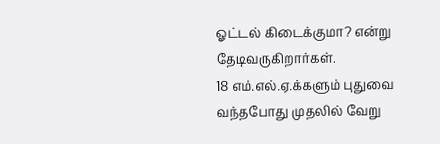ஓட்டல் கிடைக்குமா? என்று தேடிவருகிறார்கள்.
18 எம்.எல்.ஏ.க்களும் புதுவை வந்தபோது முதலில் வேறு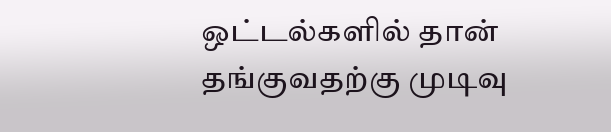ஒட்டல்களில் தான் தங்குவதற்கு முடிவு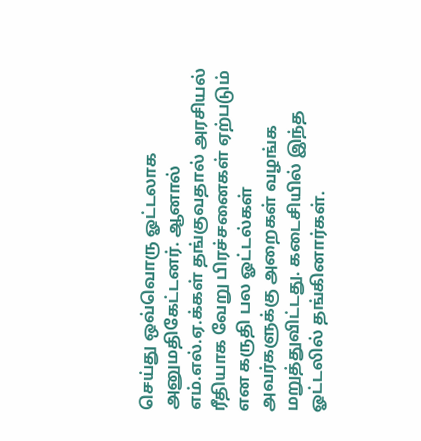செய்து ஒவ்வொரு ஓட்டலாக அனுமதிகேட்டனர். ஆனால் எம்.எல்.ஏ.க்கள் தங்குவதால் அரசியல் ரீதியாக வேறு பிரச்சனைகள் ஏற்படும் என கருதி பல ஓட்டல்கள் அவர்களுக்கு அறைகள் வழங்க மறுத்துவிட்டது. கடைசியில் இந்த ஓட்டலில் தங்கினார்கள்.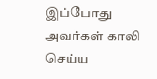இப்போது அவர்கள் காலி செய்ய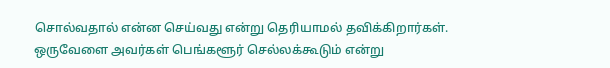சொல்வதால் என்ன செய்வது என்று தெரியாமல் தவிக்கிறார்கள். ஒருவேளை அவர்கள் பெங்களூர் செல்லக்கூடும் என்று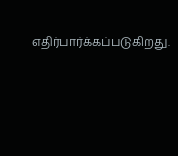எதிர்பார்க்கப்படுகிறது.